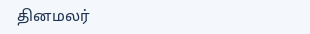தினமலர்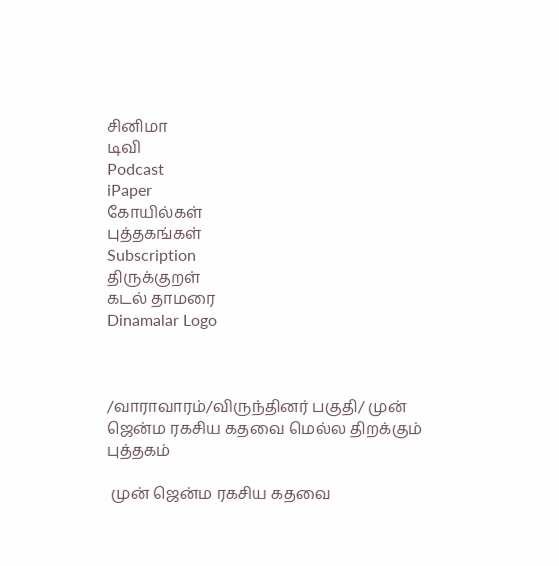சினிமா
டிவி
Podcast
iPaper
கோயில்கள்
புத்தகங்கள்
Subscription
திருக்குறள்
கடல் தாமரை
Dinamalar Logo



/வாராவாரம்/விருந்தினர் பகுதி/ முன் ஜென்ம ரகசிய கதவை மெல்ல திறக்கும் புத்தகம்

 முன் ஜென்ம ரகசிய கதவை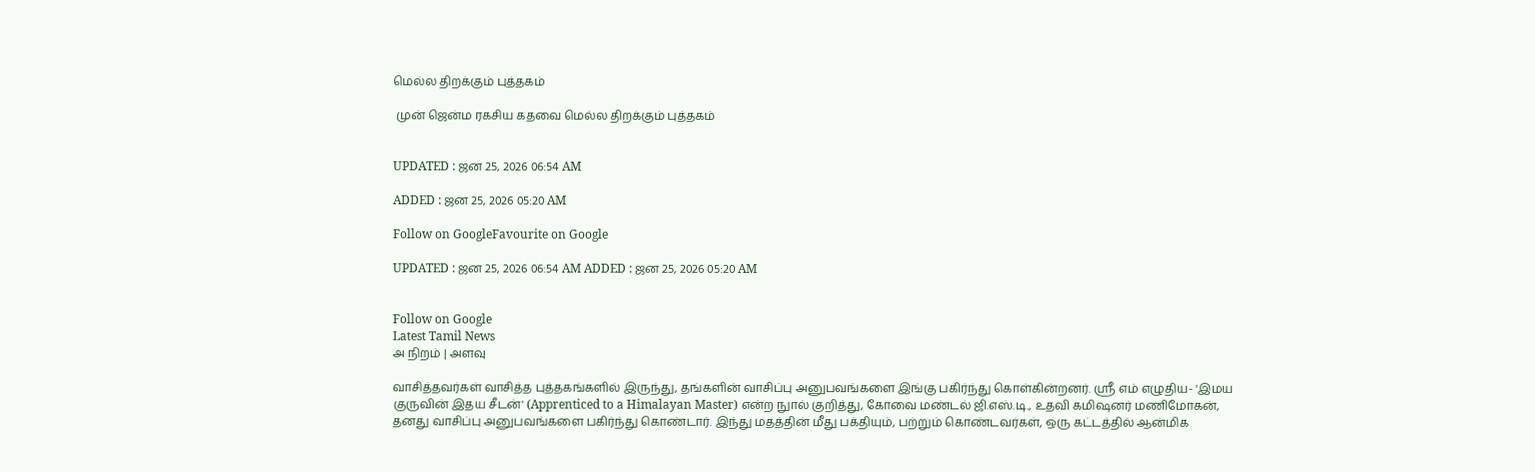மெல்ல திறக்கும் புத்தகம்

 முன் ஜென்ம ரகசிய கதவை மெல்ல திறக்கும் புத்தகம்


UPDATED : ஜன 25, 2026 06:54 AM

ADDED : ஜன 25, 2026 05:20 AM

Follow on GoogleFavourite on Google

UPDATED : ஜன 25, 2026 06:54 AM ADDED : ஜன 25, 2026 05:20 AM


Follow on Google
Latest Tamil News
அ நிறம் | அளவு

வாசித்தவர்கள் வாசித்த புத்தகங்களில் இருந்து, தங்களின் வாசிப்பு அனுபவங்களை இங்கு பகிர்ந்து கொள்கின்றனர். ஸ்ரீ எம் எழுதிய- 'இமய குருவின் இதய சீடன்' (Apprenticed to a Himalayan Master) என்ற நுால் குறித்து, கோவை மண்டல் ஜி.எஸ்.டி., உதவி கமிஷனர் மணிமோகன், தனது வாசிப்பு அனுபவங்களை பகிர்ந்து கொண்டார். இந்து மதத்தின் மீது பக்தியும், பற்றும் கொண்டவர்கள், ஒரு கட்டத்தில் ஆன்மிக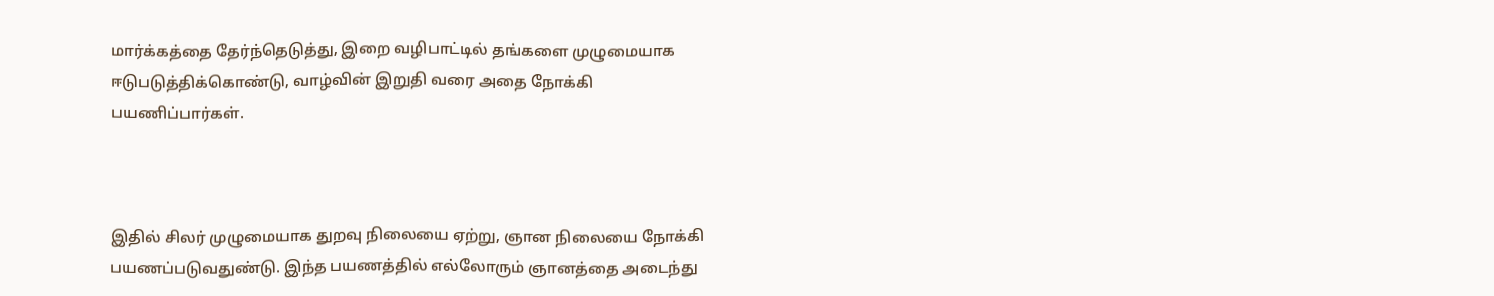மார்க்கத்தை தேர்ந்தெடுத்து, இறை வழிபாட்டில் தங்களை முழுமையாக ஈடுபடுத்திக்கொண்டு, வாழ்வின் இறுதி வரை அதை நோக்கி பயணிப்பார்கள்.



இதில் சிலர் முழுமையாக துறவு நிலையை ஏற்று, ஞான நிலையை நோக்கி பயணப்படுவதுண்டு. இந்த பயணத்தில் எல்லோரும் ஞானத்தை அடைந்து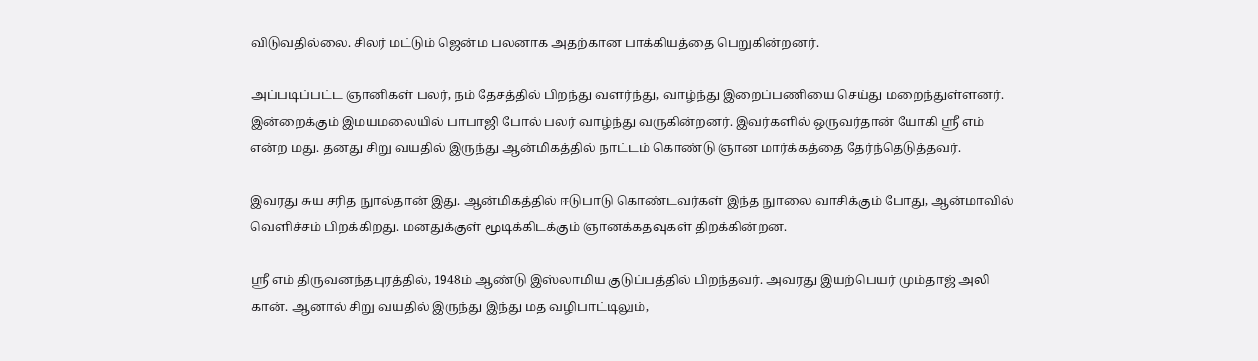விடுவதில்லை. சிலர் மட்டும் ஜென்ம பலனாக அதற்கான பாக்கியத்தை பெறுகின்றனர்.

அப்படிப்பட்ட ஞானிகள் பலர், நம் தேசத்தில் பிறந்து வளர்ந்து, வாழ்ந்து இறைப்பணியை செய்து மறைந்துள்ளனர். இன்றைக்கும் இமயமலையில் பாபாஜி போல் பலர் வாழ்ந்து வருகின்றனர். இவர்களில் ஒருவர்தான் யோகி ஸ்ரீ எம் என்ற மது. தனது சிறு வயதில் இருந்து ஆன்மிகத்தில் நாட்டம் கொண்டு ஞான மார்க்கத்தை தேர்ந்தெடுத்தவர்.

இவரது சுய சரித நுால்தான் இது. ஆன்மிகத்தில் ஈடுபாடு கொண்டவர்கள் இந்த நுாலை வாசிக்கும் போது, ஆன்மாவில் வெளிச்சம் பிறக்கிறது. மனதுக்குள் மூடிக்கிடக்கும் ஞானக்கதவுகள் திறக்கின்றன.

ஸ்ரீ எம் திருவனந்தபுரத்தில், 1948ம் ஆண்டு இஸ்லாமிய குடுப்பத்தில் பிறந்தவர். அவரது இயற்பெயர் மும்தாஜ் அலி கான். ஆனால் சிறு வயதில் இருந்து இந்து மத வழிபாட்டிலும்,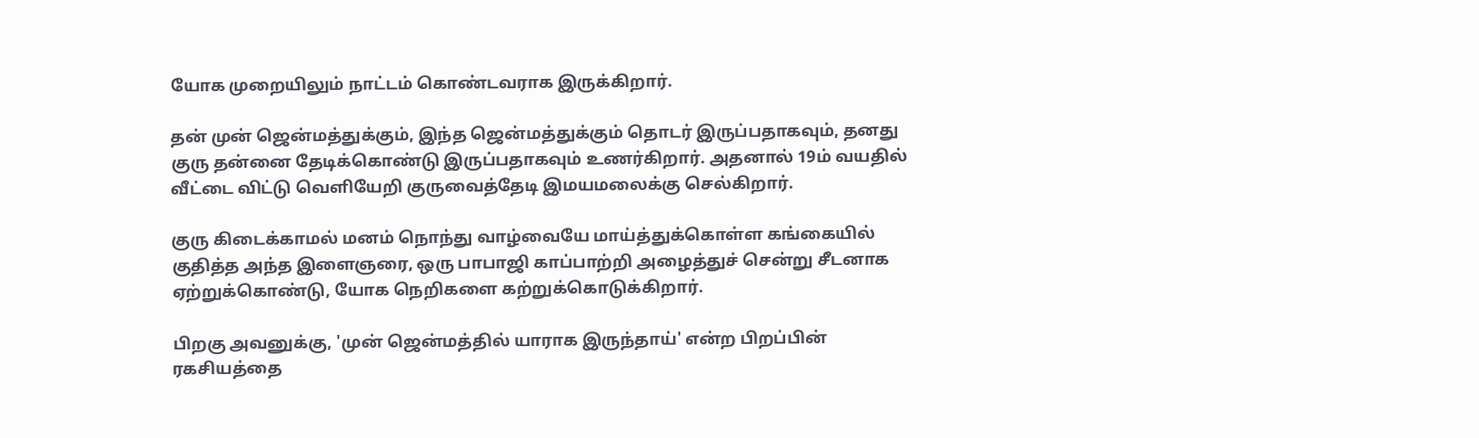யோக முறையிலும் நாட்டம் கொண்டவராக இருக்கிறார்.

தன் முன் ஜென்மத்துக்கும், இந்த ஜென்மத்துக்கும் தொடர் இருப்பதாகவும், தனது குரு தன்னை தேடிக்கொண்டு இருப்பதாகவும் உணர்கிறார். அதனால் 19ம் வயதில் வீட்டை விட்டு வெளியேறி குருவைத்தேடி இமயமலைக்கு செல்கிறார்.

குரு கிடைக்காமல் மனம் நொந்து வாழ்வையே மாய்த்துக்கொள்ள கங்கையில் குதித்த அந்த இளைஞரை, ஒரு பாபாஜி காப்பாற்றி அழைத்துச் சென்று சீடனாக ஏற்றுக்கொண்டு, யோக நெறிகளை கற்றுக்கொடுக்கிறார்.

பிறகு அவனுக்கு, 'முன் ஜென்மத்தில் யாராக இருந்தாய்' என்ற பிறப்பின் ரகசியத்தை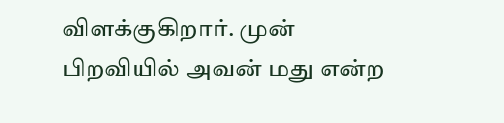விளக்குகிறார். முன் பிறவியில் அவன் மது என்ற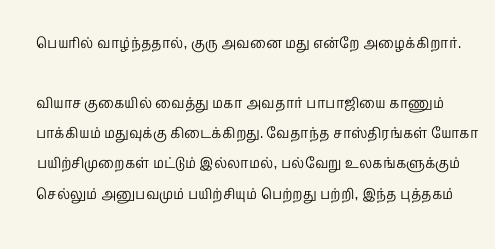பெயரில் வாழ்ந்ததால், குரு அவனை மது என்றே அழைக்கிறார்.

வியாச குகையில் வைத்து மகா அவதார் பாபாஜியை காணும் பாக்கியம் மதுவுக்கு கிடைக்கிறது. வேதாந்த சாஸ்திரங்கள் யோகா பயிற்சிமுறைகள் மட்டும் இல்லாமல், பல்வேறு உலகங்களுக்கும் செல்லும் அனுபவமும் பயிற்சியும் பெற்றது பற்றி, இந்த புத்தகம்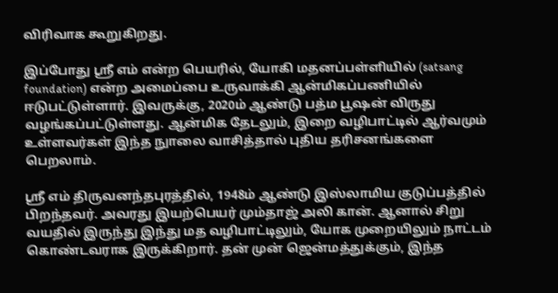விரிவாக கூறுகிறது.

இப்போது ஸ்ரீ எம் என்ற பெயரில், யோகி மதனப்பள்ளியில் (satsang foundation) என்ற அமைப்பை உருவாக்கி ஆன்மிகப்பணியில் ஈடுபட்டுள்ளார். இவருக்கு, 2020ம் ஆண்டு பத்ம பூஷன் விருது வழங்கப்பட்டுள்ளது. ஆன்மிக தேடலும், இறை வழிபாட்டில் ஆர்வமும் உள்ளவர்கள் இந்த நுாலை வாசித்தால் புதிய தரிசனங்களை பெறலாம்.

ஸ்ரீ எம் திருவனந்தபுரத்தில், 1948ம் ஆண்டு இஸ்லாமிய குடுப்பத்தில் பிறந்தவர். அவரது இயற்பெயர் மும்தாஜ் அலி கான். ஆனால் சிறு வயதில் இருந்து இந்து மத வழிபாட்டிலும், யோக முறையிலும் நாட்டம் கொண்டவராக இருக்கிறார். தன் முன் ஜென்மத்துக்கும், இந்த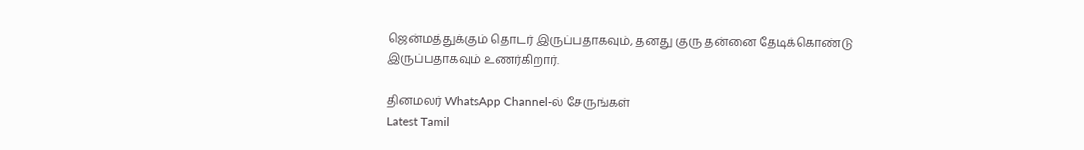ஜென்மத்துக்கும் தொடர் இருப்பதாகவும், தனது குரு தன்னை தேடிக்கொண்டு இருப்பதாகவும் உணர்கிறார்.

தினமலர் WhatsApp Channel-ல் சேருங்கள்
Latest Tamil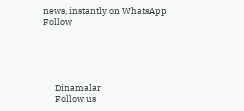news, instantly on WhatsApp
Follow





      Dinamalar
      Follow us